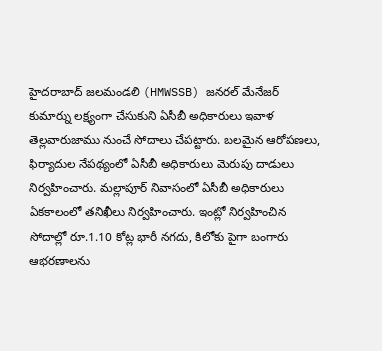హైదరాబాద్ జలమండలి (HMWSSB) జనరల్ మేనేజర్ కుమార్ను లక్ష్యంగా చేసుకుని ఏసీబీ అధికారులు ఇవాళ తెల్లవారుజాము నుంచే సోదాలు చేపట్టారు. బలమైన ఆరోపణలు, ఫిర్యాదుల నేపథ్యంలో ఏసీబీ అధికారులు మెరుపు దాడులు నిర్వహించారు. మల్లాపూర్ నివాసంలో ఏసీబీ అధికారులు ఏకకాలంలో తనిఖీలు నిర్వహించారు. ఇంట్లో నిర్వహించిన సోదాల్లో రూ.1.10 కోట్ల భారీ నగదు, కిలోకు పైగా బంగారు ఆభరణాలను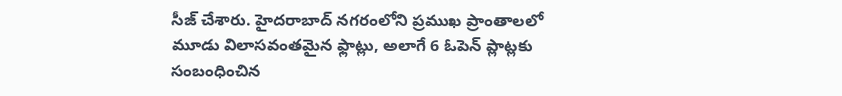సీజ్ చేశారు. హైదరాబాద్ నగరంలోని ప్రముఖ ప్రాంతాలలో మూడు విలాసవంతమైన ఫ్లాట్లు, అలాగే 6 ఓపెన్ ప్లాట్లకు సంబంధించిన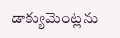డాక్యుమెంట్లను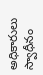అధికారులు స్వాధీనం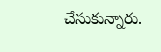చేసుకున్నారు.